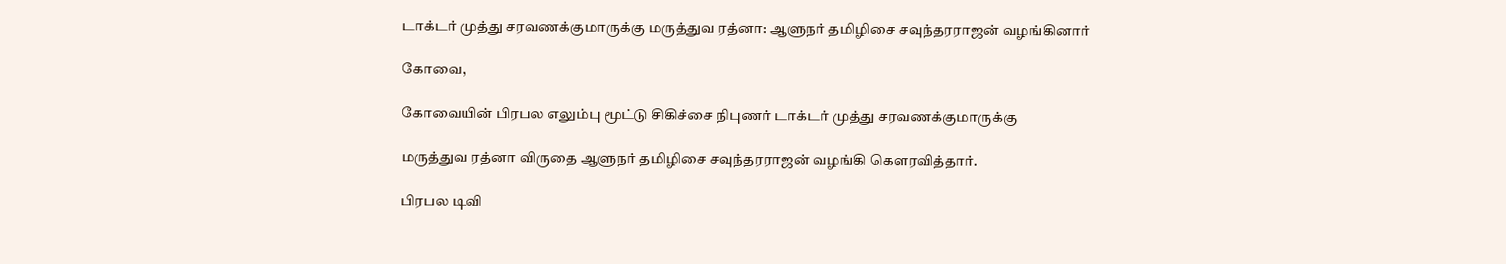டாக்டர் முத்து சரவணக்குமாருக்கு மருத்துவ ரத்னா: ஆளுநர் தமிழிசை சவுந்தரராஜன் வழங்கினார்

கோவை,

கோவையின் பிரபல எலும்பு மூட்டு சிகிச்சை நிபுணர் டாக்டர் முத்து சரவணக்குமாருக்கு

மருத்துவ ரத்னா விருதை ஆளுநர் தமிழிசை சவுந்தரராஜன் வழங்கி கௌரவித்தார்.

பிரபல டிவி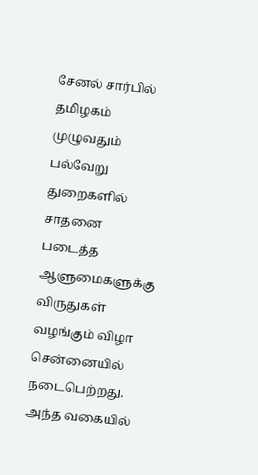சேனல் சார்பில் தமிழகம் முழுவதும் பல்வேறு துறைகளில் சாதனை படைத்த ஆளுமைகளுக்கு விருதுகள் வழங்கும் விழா சென்னையில் நடைபெற்றது. அந்த வகையில்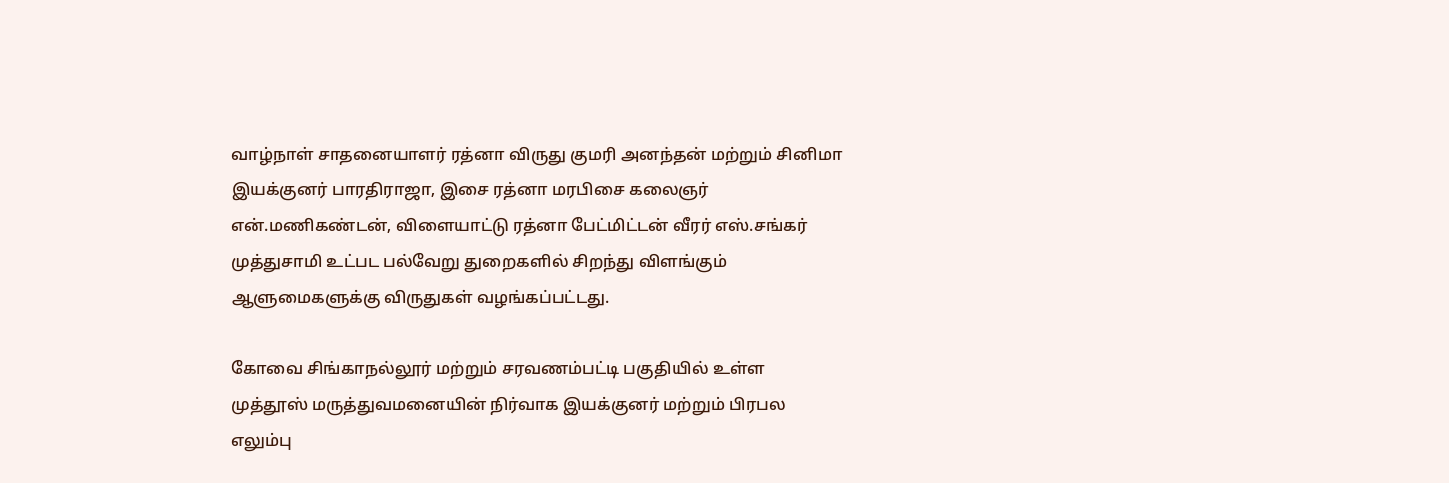வாழ்நாள் சாதனையாளர் ரத்னா விருது குமரி அனந்தன் மற்றும் சினிமா இயக்குனர் பாரதிராஜா, இசை ரத்னா மரபிசை கலைஞர் என்.மணிகண்டன், விளையாட்டு ரத்னா பேட்மிட்டன் வீரர் எஸ்.சங்கர் முத்துசாமி உட்பட பல்வேறு துறைகளில் சிறந்து விளங்கும் ஆளுமைகளுக்கு விருதுகள் வழங்கப்பட்டது.

கோவை சிங்காநல்லூர் மற்றும் சரவணம்பட்டி பகுதியில் உள்ள முத்தூஸ் மருத்துவமனையின் நிர்வாக இயக்குனர் மற்றும் பிரபல எலும்பு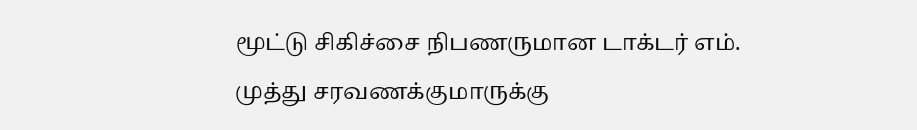மூட்டு சிகிச்சை நிபணருமான டாக்டர் எம். முத்து சரவணக்குமாருக்கு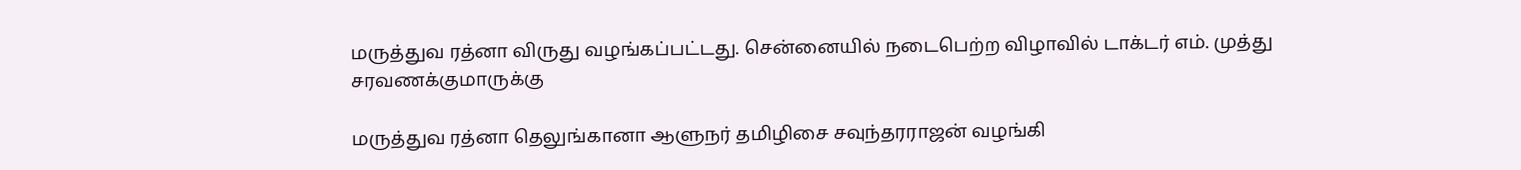மருத்துவ ரத்னா விருது வழங்கப்பட்டது. சென்னையில் நடைபெற்ற விழாவில் டாக்டர் எம். முத்து சரவணக்குமாருக்கு

மருத்துவ ரத்னா தெலுங்கானா ஆளுநர் தமிழிசை சவுந்தரராஜன் வழங்கி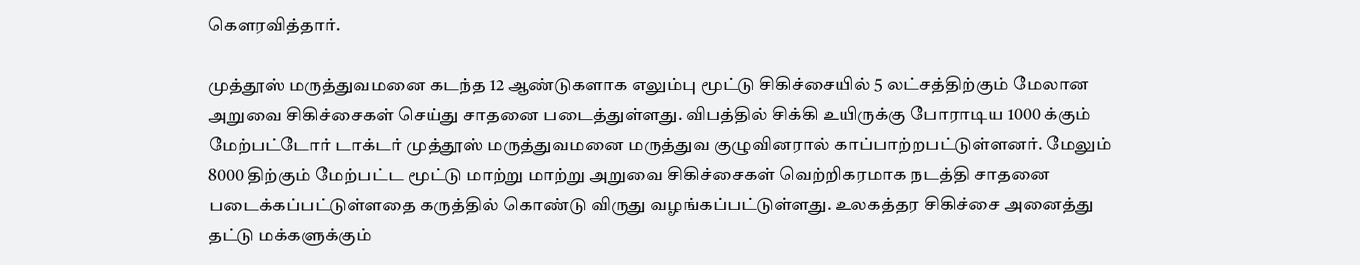கௌரவித்தார்.

முத்தூஸ் மருத்துவமனை கடந்த 12 ஆண்டுகளாக எலும்பு மூட்டு சிகிச்சையில் 5 லட்சத்திற்கும் மேலான அறுவை சிகிச்சைகள் செய்து சாதனை படைத்துள்ளது. விபத்தில் சிக்கி உயிருக்கு போராடிய 1000 க்கும் மேற்பட்டோர் டாக்டர் முத்தூஸ் மருத்துவமனை மருத்துவ குழுவினரால் காப்பாற்றபட்டுள்ளனர். மேலும் 8000 திற்கும் மேற்பட்ட மூட்டு மாற்று மாற்று அறுவை சிகிச்சைகள் வெற்றிகரமாக நடத்தி சாதனை படைக்கப்பட்டுள்ளதை கருத்தில் கொண்டு விருது வழங்கப்பட்டுள்ளது. உலகத்தர சிகிச்சை அனைத்து தட்டு மக்களுக்கும்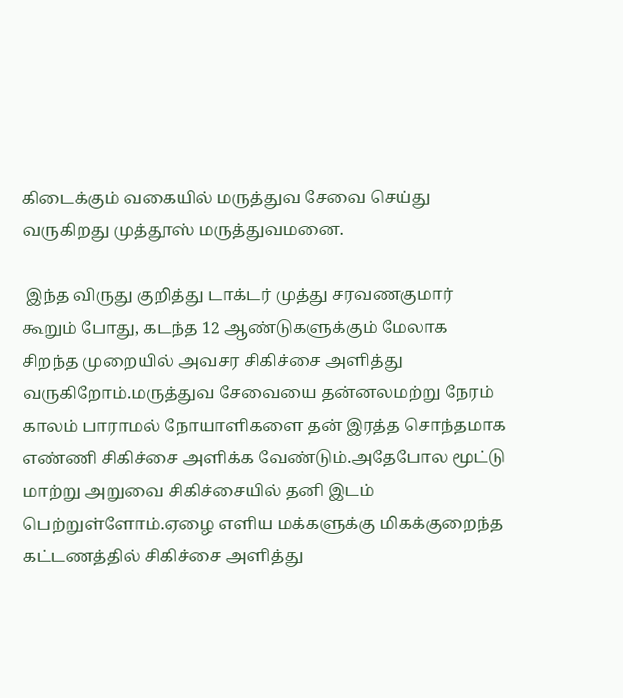கிடைக்கும் வகையில் மருத்துவ சேவை செய்து வருகிறது முத்தூஸ் மருத்துவமனை.

 இந்த விருது குறித்து டாக்டர் முத்து சரவணகுமார் கூறும் போது, கடந்த 12 ஆண்டுகளுக்கும் மேலாக சிறந்த முறையில் அவசர சிகிச்சை அளித்து வருகிறோம்.மருத்துவ சேவையை தன்னலமற்று நேரம் காலம் பாராமல் நோயாளிகளை தன் இரத்த சொந்தமாக எண்ணி சிகிச்சை அளிக்க வேண்டும்.அதேபோல மூட்டு மாற்று அறுவை சிகிச்சையில் தனி இடம் பெற்றுள்ளோம்.ஏழை எளிய மக்களுக்கு மிகக்குறைந்த கட்டணத்தில் சிகிச்சை அளித்து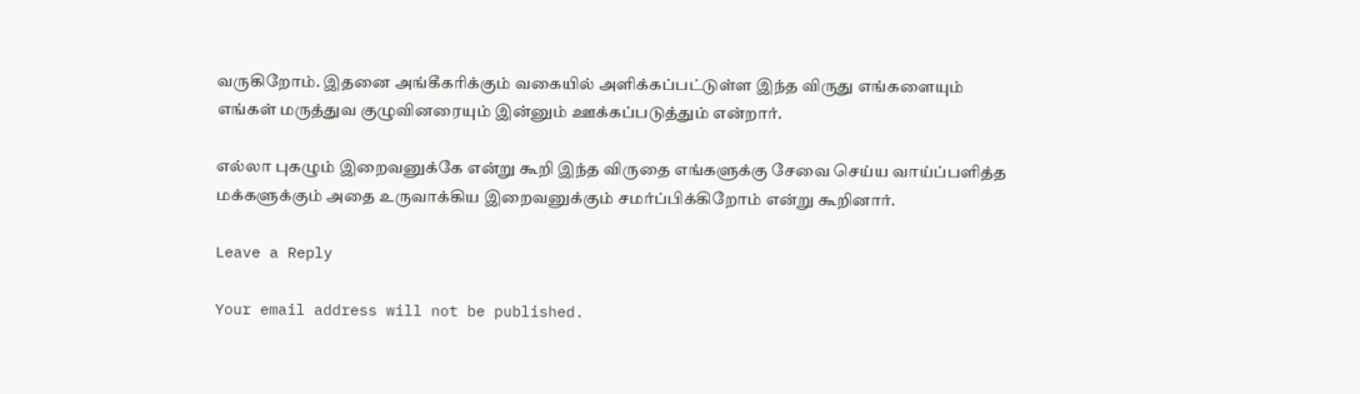வருகிறோம். இதனை அங்கீகரிக்கும் வகையில் அளிக்கப்பட்டுள்ள இந்த விருது எங்களையும் எங்கள் மருத்துவ குழுவினரையும் இன்னும் ஊக்கப்படுத்தும் என்றார்.

எல்லா புகழும் இறைவனுக்கே என்று கூறி இந்த விருதை எங்களுக்கு சேவை செய்ய வாய்ப்பளித்த மக்களுக்கும் அதை உருவாக்கிய இறைவனுக்கும் சமர்ப்பிக்கிறோம் என்று கூறினார்.

Leave a Reply

Your email address will not be published.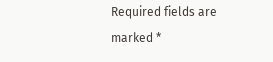Required fields are marked *